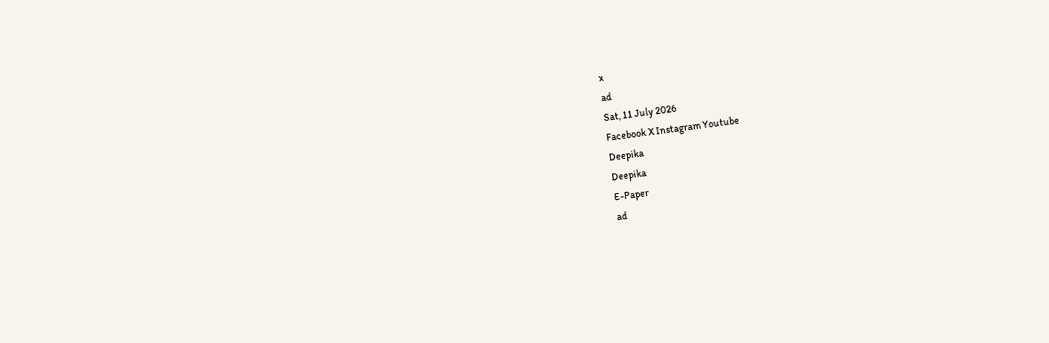x
ad
Sat, 11 July 2026
Facebook X Instagram Youtube
Deepika
Deepika
E-Paper
ad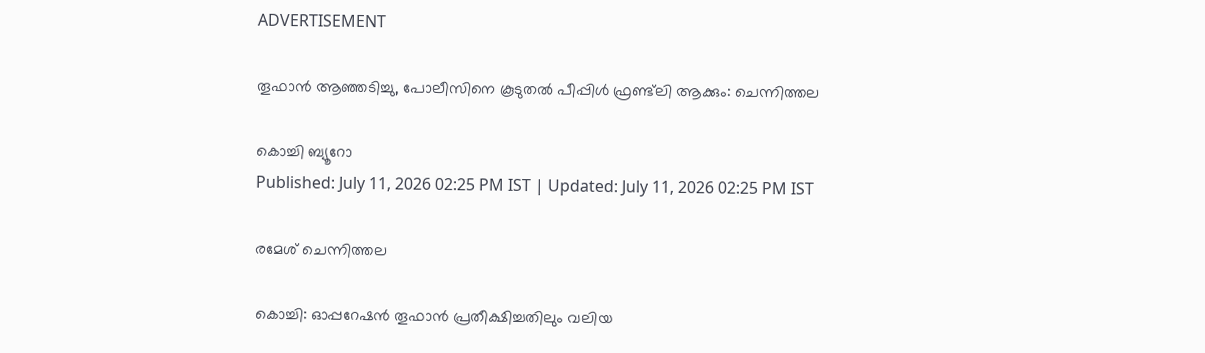ADVERTISEMENT

തൂഫാന്‍ ആഞ്ഞടിച്ചു, പോലീസിനെ കൂടുതല്‍ പീപ്പിള്‍ ഫ്രണ്ട്‌ലി ആക്കും: ചെന്നിത്തല

കൊച്ചി ബ്യൂറോ
Published: July 11, 2026 02:25 PM IST | Updated: July 11, 2026 02:25 PM IST

രമേശ് ചെന്നിത്തല

കൊച്ചി: ഓപ്പറേഷന്‍ തൂഫാന്‍ പ്രതീക്ഷിച്ചതിലും വലിയ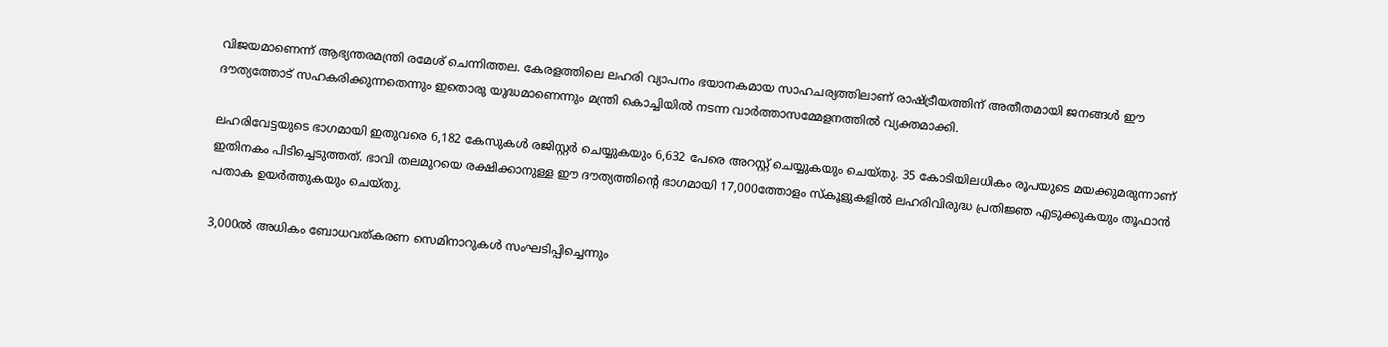വിജയമാണെന്ന് ആഭ്യന്തരമന്ത്രി രമേശ് ചെന്നിത്തല. കേരളത്തിലെ ലഹരി വ്യാപനം ഭയാനകമായ സാഹചര്യത്തിലാണ് രാഷ്ട്രീയത്തിന് അതീതമായി ജനങ്ങള്‍ ഈ ദൗത്യത്തോട് സഹകരിക്കുന്നതെന്നും ഇതൊരു യുദ്ധമാണെന്നും മന്ത്രി കൊച്ചിയില്‍ നടന്ന വാര്‍ത്താസമ്മേളനത്തില്‍ വ്യക്തമാക്കി.

ലഹരിവേട്ടയുടെ ഭാഗമായി ഇതുവരെ 6,182 കേസുകള്‍ രജിസ്റ്റര്‍ ചെയ്യുകയും 6,632 പേരെ അറസ്റ്റ് ചെയ്യുകയും ചെയ്തു. 35 കോടിയിലധികം രൂപയുടെ മയക്കുമരുന്നാണ് ഇതിനകം പിടിച്ചെടുത്തത്. ഭാവി തലമുറയെ രക്ഷിക്കാനുള്ള ഈ ദൗത്യത്തിന്‍റെ ഭാഗമായി 17,000ത്തോളം സ്‌കൂളുകളില്‍ ലഹരിവിരുദ്ധ പ്രതിജ്ഞ എടുക്കുകയും തൂഫാന്‍ പതാക ഉയര്‍ത്തുകയും ചെയ്തു.

3,000ല്‍ അധികം ബോധവത്കരണ സെമിനാറുകള്‍ സംഘടിപ്പിച്ചെന്നും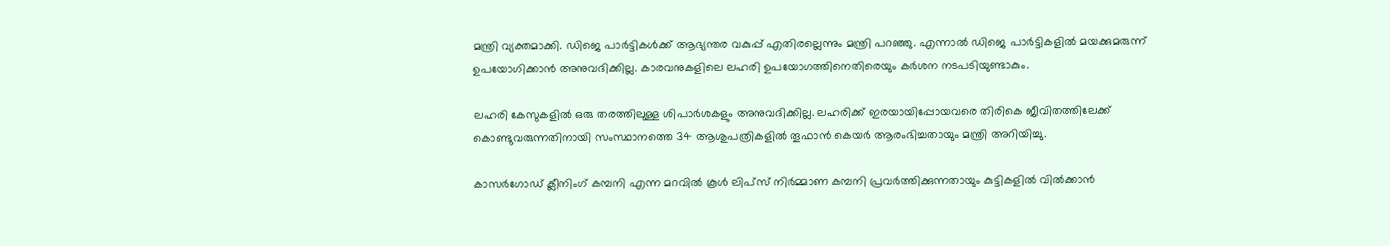മന്ത്രി വ്യക്തമാക്കി. ഡിജെ പാര്‍ട്ടികള്‍ക്ക് ആഭ്യന്തര വകുപ്പ് എതിരല്ലെന്നും മന്ത്രി പറഞ്ഞു. എന്നാല്‍ ഡിജെ പാര്‍ട്ടികളില്‍ മയക്കുമരുന്ന് ഉപയോഗിക്കാന്‍ അനുവദിക്കില്ല. കാരവനുകളിലെ ലഹരി ഉപയോഗത്തിനെതിരെയും കര്‍ശന നടപടിയുണ്ടാകും.

ലഹരി കേസുകളില്‍ ഒരു തരത്തിലുള്ള ശിപാര്‍ശകളും അനുവദിക്കില്ല. ലഹരിക്ക് ഇരയായിപ്പോയവരെ തിരികെ ജീവിതത്തിലേക്ക് കൊണ്ടുവരുന്നതിനായി സംസ്ഥാനത്തെ 34 ആശുപത്രികളില്‍ തൂഫാന്‍ കെയര്‍ ആരംഭിച്ചതായും മന്ത്രി അറിയിച്ചു.

കാസര്‍ഗോഡ് ക്ലീനിംഗ് കമ്പനി എന്ന മറവില്‍ കൂള്‍ ലിപ്‌സ് നിര്‍മ്മാണ കമ്പനി പ്രവര്‍ത്തിക്കുന്നതായും കുട്ടികളില്‍ വില്‍ക്കാന്‍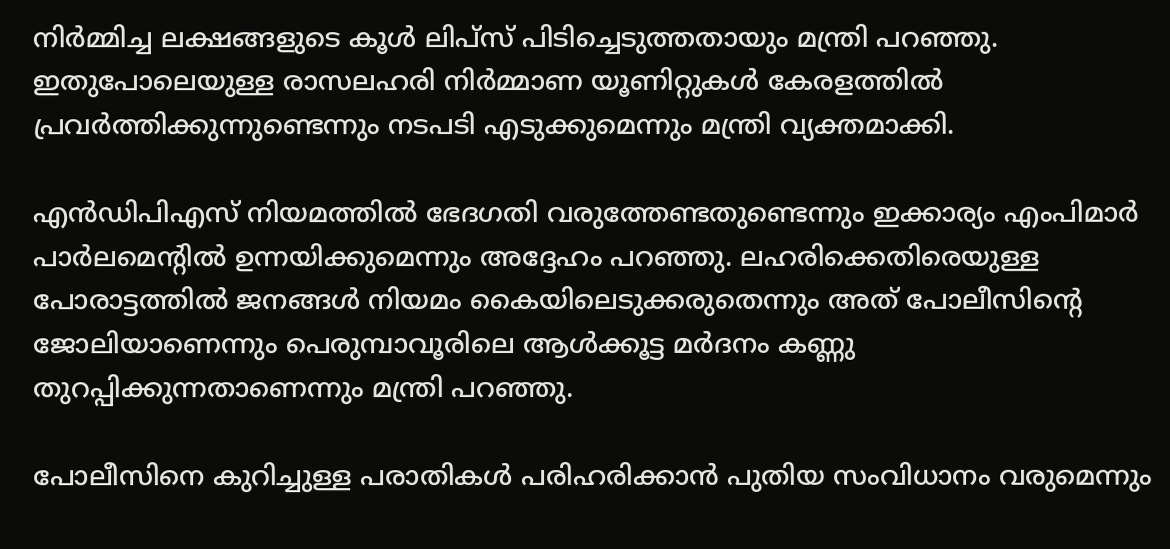നിര്‍മ്മിച്ച ലക്ഷങ്ങളുടെ കൂള്‍ ലിപ്‌സ് പിടിച്ചെടുത്തതായും മന്ത്രി പറഞ്ഞു. ഇതുപോലെയുള്ള രാസലഹരി നിര്‍മ്മാണ യൂണിറ്റുകള്‍ കേരളത്തില്‍ പ്രവര്‍ത്തിക്കുന്നുണ്ടെന്നും നടപടി എടുക്കുമെന്നും മന്ത്രി വ്യക്തമാക്കി.

എന്‍ഡിപിഎസ് നിയമത്തില്‍ ഭേദഗതി വരുത്തേണ്ടതുണ്ടെന്നും ഇക്കാര്യം എംപിമാര്‍ പാര്‍ലമെന്‍റില്‍ ഉന്നയിക്കുമെന്നും അദ്ദേഹം പറഞ്ഞു. ലഹരിക്കെതിരെയുള്ള പോരാട്ടത്തില്‍ ജനങ്ങള്‍ നിയമം കൈയിലെടുക്കരുതെന്നും അത് പോലീസിന്‍റെ ജോലിയാണെന്നും പെരുമ്പാവൂരിലെ ആള്‍ക്കൂട്ട മര്‍ദനം കണ്ണു തുറപ്പിക്കുന്നതാണെന്നും മന്ത്രി പറഞ്ഞു.

പോലീസിനെ കുറിച്ചുള്ള പരാതികള്‍ പരിഹരിക്കാന്‍ പുതിയ സംവിധാനം വരുമെന്നും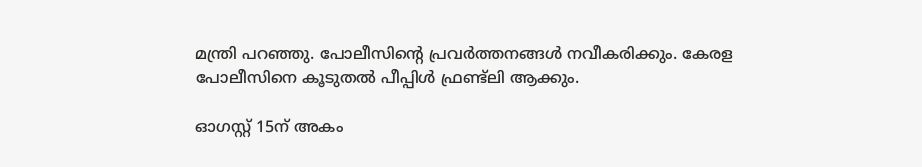മന്ത്രി പറഞ്ഞു. പോലീസിന്‍റെ പ്രവര്‍ത്തനങ്ങള്‍ നവീകരിക്കും. കേരള പോലീസിനെ കൂടുതല്‍ പീപ്പിള്‍ ഫ്രണ്ട്‌ലി ആക്കും.

ഓഗസ്റ്റ് 15ന് അകം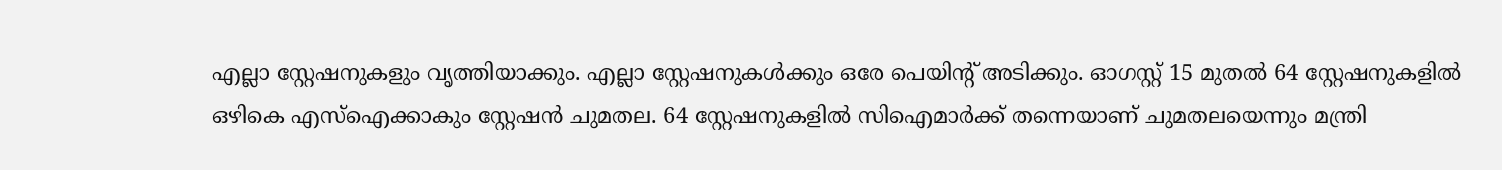എല്ലാ സ്റ്റേഷനുകളും വൃത്തിയാക്കും. എല്ലാ സ്റ്റേഷനുകള്‍ക്കും ഒരേ പെയിന്‍റ് അടിക്കും. ഓഗസ്റ്റ് 15 മുതല്‍ 64 സ്റ്റേഷനുകളില്‍ ഒഴികെ എസ്ഐക്കാകും സ്റ്റേഷന്‍ ചുമതല. 64 സ്റ്റേഷനുകളില്‍ സിഐമാര്‍ക്ക് തന്നെയാണ് ചുമതലയെന്നും മന്ത്രി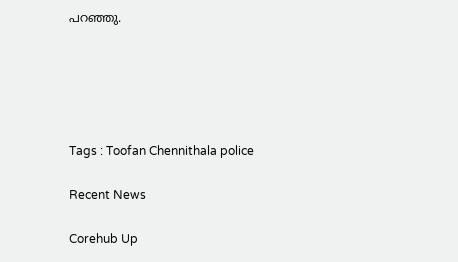പറഞ്ഞു.





Tags : Toofan Chennithala police

Recent News

Corehub Up